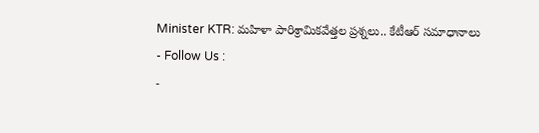Minister KTR: మహిళా పారిశ్రామికవేత్తల ప్రశ్నలు.. కేటీఆర్ సమాధానాలు
- Follow Us :
-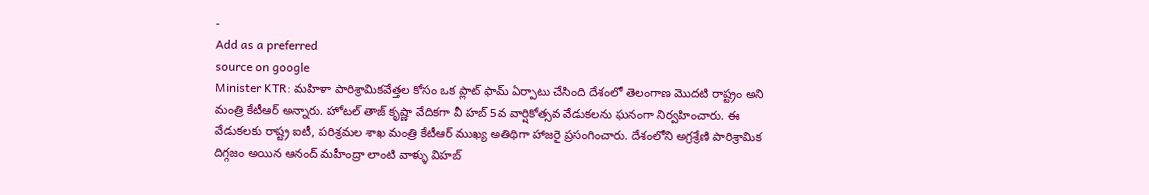-
Add as a preferred
source on google
Minister KTR: మహిళా పారిశ్రామికవేత్తల కోసం ఒక ప్లాట్ ఫామ్ ఏర్పాటు చేసింది దేశంలో తెలంగాణ మొదటి రాష్ట్రం అని మంత్రి కేటీఆర్ అన్నారు. హోటల్ తాజ్ కృష్ణా వేదికగా వీ హబ్ 5వ వార్షికోత్సవ వేడుకలను ఘనంగా నిర్వహించారు. ఈ వేడుకలకు రాష్ట్ర ఐటీ, పరిశ్రమల శాఖ మంత్రి కేటీఆర్ ముఖ్య అతిథిగా హాజరై ప్రసంగించారు. దేశంలోని అగ్రశ్రేణి పారిశ్రామిక దిగ్గజం అయిన ఆనంద్ మహీంద్రా లాంటి వాళ్ళు విహబ్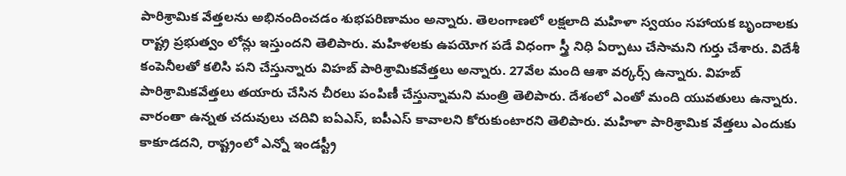పారిశ్రామిక వేత్తలను అభినందించడం శుభపరిణామం అన్నారు. తెలంగాణలో లక్షలాది మహిళా స్వయం సహాయక బృందాలకు రాష్ట్ర ప్రభుత్వం లోన్లు ఇస్తుందని తెలిపారు. మహిళలకు ఉపయోగ పడే విధంగా స్త్రీ నిధి ఏర్పాటు చేసామని గుర్తు చేశారు. విదేశీ కంపెనీలతో కలిసి పని చేస్తున్నారు విహబ్ పారిశ్రామికవేత్తలు అన్నారు. 27వేల మంది ఆశా వర్కర్స్ ఉన్నారు. విహబ్ పారిశ్రామికవేత్తలు తయారు చేసిన చీరలు పంపిణీ చేస్తున్నామని మంత్రి తెలిపారు. దేశంలో ఎంతో మంది యువతులు ఉన్నారు. వారంతా ఉన్నత చదువులు చదివి ఐఏఎస్, ఐపీఎస్ కావాలని కోరుకుంటారని తెలిపారు. మహిళా పారిశ్రామిక వేత్తలు ఎందుకు కాకూడదని, రాష్ట్రంలో ఎన్నో ఇండస్ట్రీ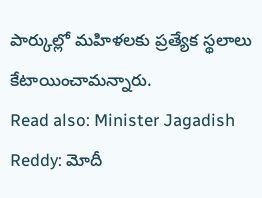పార్కుల్లో మహిళలకు ప్రత్యేక స్థలాలు కేటాయించామన్నారు.
Read also: Minister Jagadish Reddy: మోదీ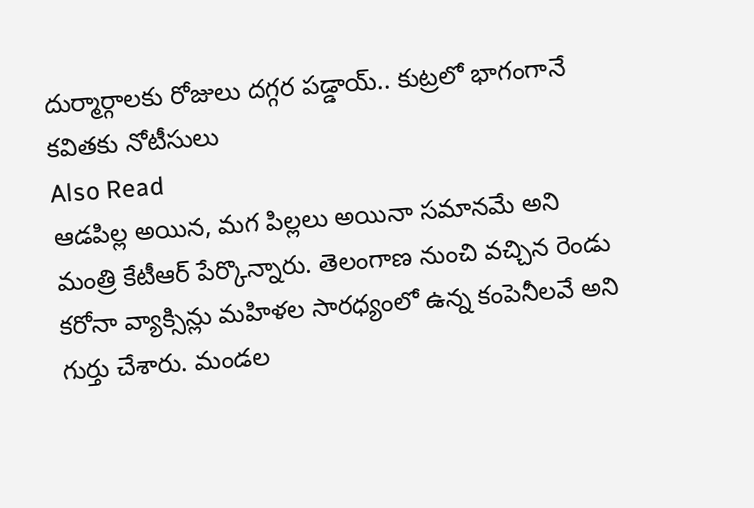దుర్మార్గాలకు రోజులు దగ్గర పడ్డాయ్.. కుట్రలో భాగంగానే కవితకు నోటీసులు
Also Read
ఆడపిల్ల అయిన, మగ పిల్లలు అయినా సమానమే అని మంత్రి కేటీఆర్ పేర్కొన్నారు. తెలంగాణ నుంచి వచ్చిన రెండు కరోనా వ్యాక్సిన్లు మహిళల సారధ్యంలో ఉన్న కంపెనీలవే అని గుర్తు చేశారు. మండల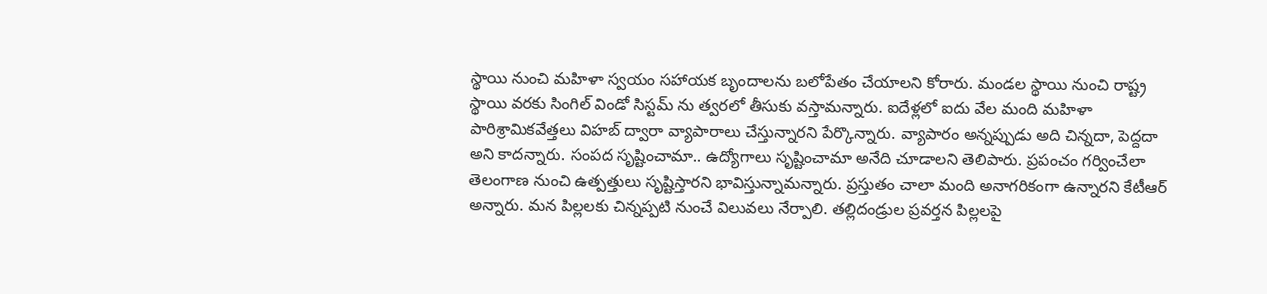స్థాయి నుంచి మహిళా స్వయం సహాయక బృందాలను బలోపేతం చేయాలని కోరారు. మండల స్థాయి నుంచి రాష్ట్ర స్థాయి వరకు సింగిల్ విండో సిస్టమ్ ను త్వరలో తీసుకు వస్తామన్నారు. ఐదేళ్లలో ఐదు వేల మంది మహిళా పారిశ్రామికవేత్తలు విహబ్ ద్వారా వ్యాపారాలు చేస్తున్నారని పేర్కొన్నారు. వ్యాపారం అన్నప్పుడు అది చిన్నదా, పెద్దదా అని కాదన్నారు. సంపద సృష్టించామా.. ఉద్యోగాలు సృష్టించామా అనేది చూడాలని తెలిపారు. ప్రపంచం గర్వించేలా తెలంగాణ నుంచి ఉత్పత్తులు సృష్టిస్తారని భావిస్తున్నామన్నారు. ప్రస్తుతం చాలా మంది అనాగరికంగా ఉన్నారని కేటీఆర్ అన్నారు. మన పిల్లలకు చిన్నప్పటి నుంచే విలువలు నేర్పాలి. తల్లిదండ్రుల ప్రవర్తన పిల్లలపై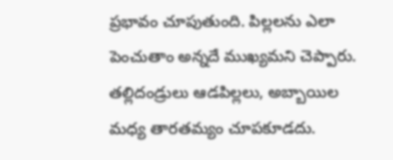ప్రభావం చూపుతుంది. పిల్లలను ఎలా పెంచుతాం అన్నదే ముఖ్యమని చెప్పారు. తల్లిదండ్రులు ఆడపిల్లలు, అబ్బాయిల మధ్య తారతమ్యం చూపకూడదు.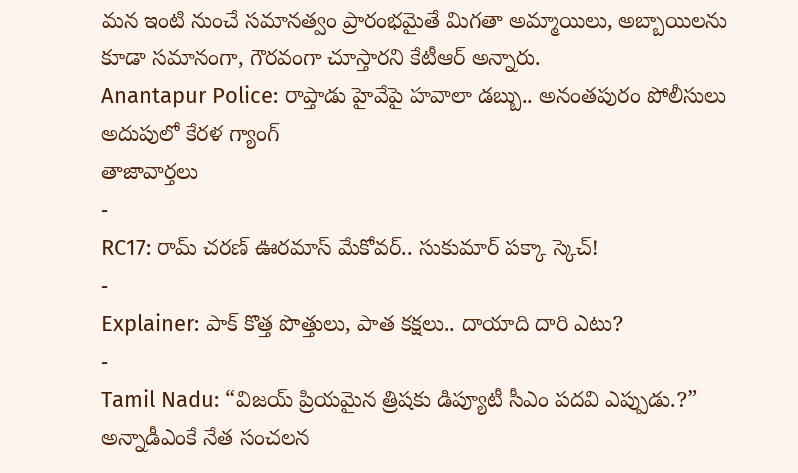మన ఇంటి నుంచే సమానత్వం ప్రారంభమైతే మిగతా అమ్మాయిలు, అబ్బాయిలను కూడా సమానంగా, గౌరవంగా చూస్తారని కేటీఆర్ అన్నారు.
Anantapur Police: రాప్తాడు హైవేపై హవాలా డబ్బు.. అనంతపురం పోలీసులు అదుపులో కేరళ గ్యాంగ్
తాజావార్తలు
-
RC17: రామ్ చరణ్ ఊరమాస్ మేకోవర్.. సుకుమార్ పక్కా స్కెచ్!
-
Explainer: పాక్ కొత్త పొత్తులు, పాత కక్షలు.. దాయాది దారి ఎటు?
-
Tamil Nadu: “విజయ్ ప్రియమైన త్రిషకు డిప్యూటీ సీఎం పదవి ఎప్పుడు.?” అన్నాడీఎంకే నేత సంచలన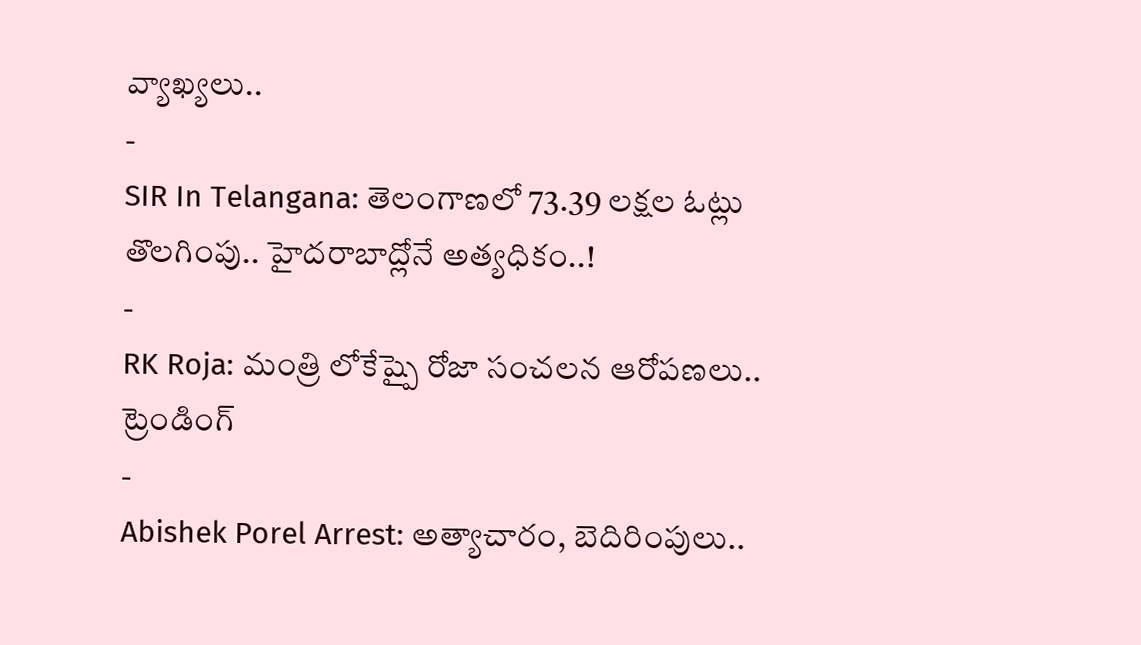వ్యాఖ్యలు..
-
SIR In Telangana: తెలంగాణలో 73.39 లక్షల ఓట్లు తొలగింపు.. హైదరాబాద్లోనే అత్యధికం..!
-
RK Roja: మంత్రి లోకేష్పై రోజా సంచలన ఆరోపణలు..
ట్రెండింగ్
-
Abishek Porel Arrest: అత్యాచారం, బెదిరింపులు..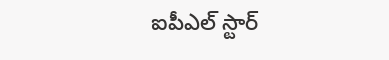ఐపీఎల్ స్టార్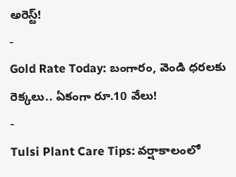అరెస్ట్!
-
Gold Rate Today: బంగారం, వెండి ధరలకు రెక్కలు.. ఏకంగా రూ.10 వేలు!
-
Tulsi Plant Care Tips: వర్షాకాలంలో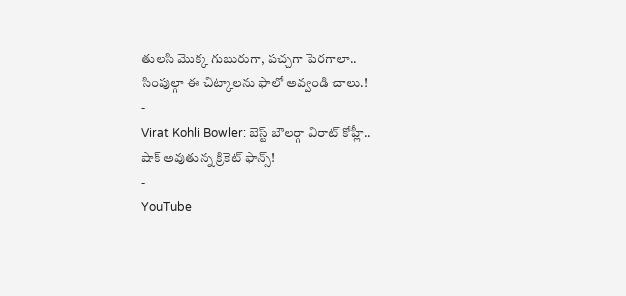తులసి మొక్క గుబురుగా, పచ్చగా పెరగాలా.. సింపుల్గా ఈ చిట్కాలను ఫాలో అవ్వండి చాలు.!
-
Virat Kohli Bowler: బెస్ట్ బౌలర్గా విరాట్ కోహ్లీ.. షాక్ అవుతున్న క్రికెట్ ఫాన్స్!
-
YouTube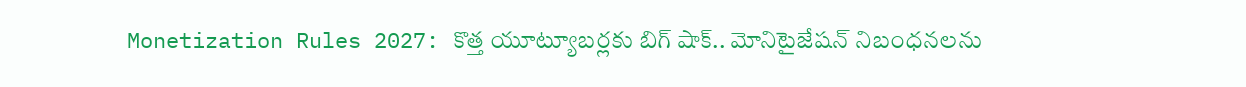Monetization Rules 2027: కొత్త యూట్యూబర్లకు బిగ్ షాక్.. మోనిటైజేషన్ నిబంధనలను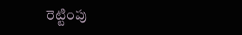రెట్టింపు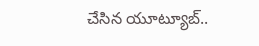చేసిన యూట్యూబ్..